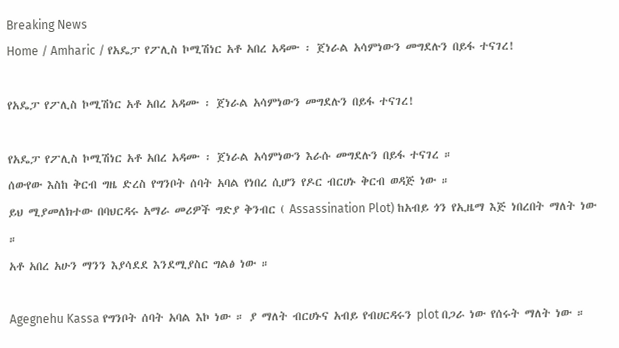Breaking News
Home / Amharic / የአዴፓ የፖሊስ ኮሚሽነር አቶ አበረ አዳሙ ፡ ጀነራል አሳምነውን መግደሉን በይፋ ተናገረ!

የአዴፓ የፖሊስ ኮሚሽነር አቶ አበረ አዳሙ ፡ ጀነራል አሳምነውን መግደሉን በይፋ ተናገረ!

የአዴፓ የፖሊስ ኮሚሽነር አቶ አበረ አዳሙ ፡ ጀነራል አሳምነውን እራሱ መግደሉን በይፋ ተናገረ ።
ሰውየው እስከ ቅርብ ግዜ ድረስ የግንቦት ሰባት አባል የነበረ ሲሆን የዶር ብርሀኑ ቅርብ ወዳጅ ነው ።
ይህ ሚያመለክተው በባህርዳሩ አማራ መሪዎች ግድያ ቅንብር ( Assassination Plot) ከአብይ ጎን የኢዜማ እጅ ነበረበት ማለት ነው ።
አቶ አበረ አሁን ማንን እያሳደደ እንደሚያስር ግልፅ ነው ።

Agegnehu Kassa የግንቦት ሰባት አባል እኮ ነው ። ያ ማለት ብርሀኑና አብይ የብሀርዳሩን plot በጋራ ነው የሰሩት ማለት ነው ።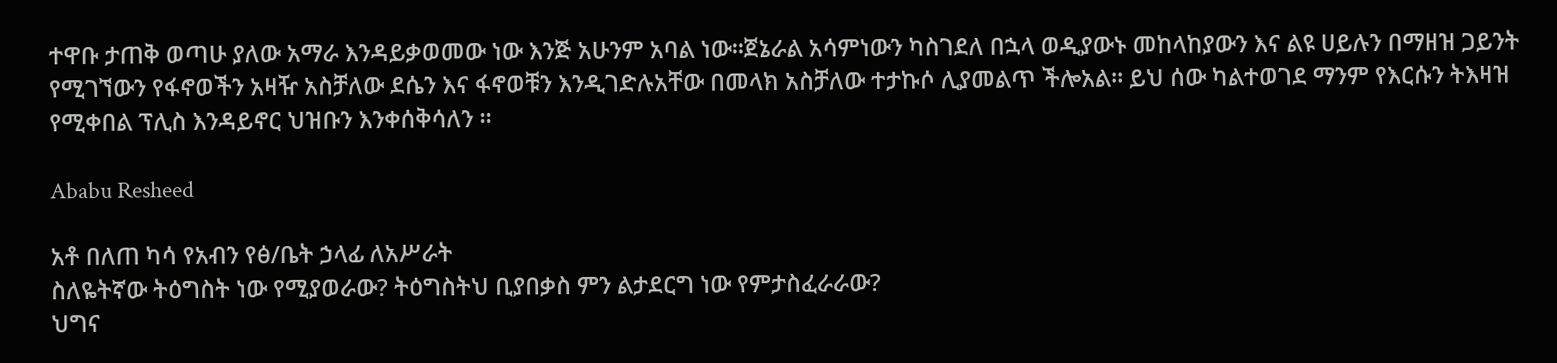ተዋቡ ታጠቅ ወጣሁ ያለው አማራ እንዳይቃወመው ነው እንጅ አሁንም አባል ነው።ጀኔራል አሳምነውን ካስገደለ በኋላ ወዲያውኑ መከላከያውን እና ልዩ ሀይሉን በማዘዝ ጋይንት የሚገኘውን የፋኖወችን አዛዥ አስቻለው ደሴን እና ፋኖወቹን እንዲገድሉአቸው በመላክ አስቻለው ተታኩሶ ሊያመልጥ ችሎአል። ይህ ሰው ካልተወገደ ማንም የእርሱን ትእዛዝ የሚቀበል ፕሊስ እንዳይኖር ህዝቡን እንቀሰቅሳለን ።

Ababu Resheed

አቶ በለጠ ካሳ የአብን የፅ/ቤት ኃላፊ ለአሥራት
ስለዬትኛው ትዕግስት ነው የሚያወራው? ትዕግስትህ ቢያበቃስ ምን ልታደርግ ነው የምታስፈራራው?
ህግና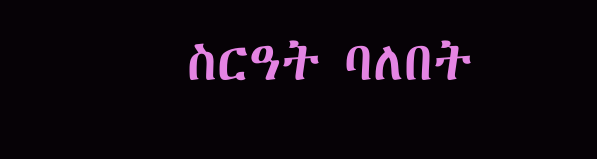ስርዓት ባለበት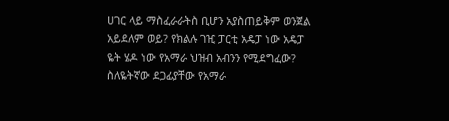ሀገር ላይ ማስፈራራትስ ቢሆን አያስጠይቅም ወንጀል አይደለም ወይ? የክልሉ ገዢ ፓርቲ አዴፓ ነው አዴፓ ዬት ሄዶ ነው የአማራ ህዝብ አብንን የሚደግፈው? ስለዬትኛው ደጋፊያቸው የአማራ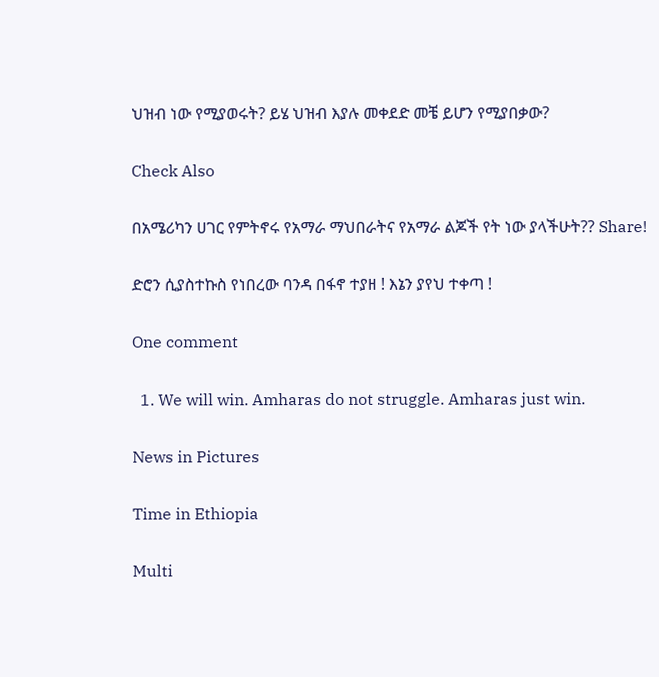ህዝብ ነው የሚያወሩት? ይሄ ህዝብ እያሉ መቀደድ መቼ ይሆን የሚያበቃው?

Check Also

በአሜሪካን ሀገር የምትኖሩ የአማራ ማህበራትና የአማራ ልጆች የት ነው ያላችሁት?? Share!

ድሮን ሲያስተኩስ የነበረው ባንዳ በፋኖ ተያዘ ! እኔን ያየህ ተቀጣ !

One comment

  1. We will win. Amharas do not struggle. Amharas just win.

News in Pictures

Time in Ethiopia

Multi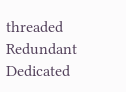threaded Redundant Dedicated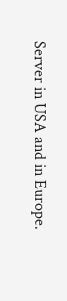Server in USA and in Europe.